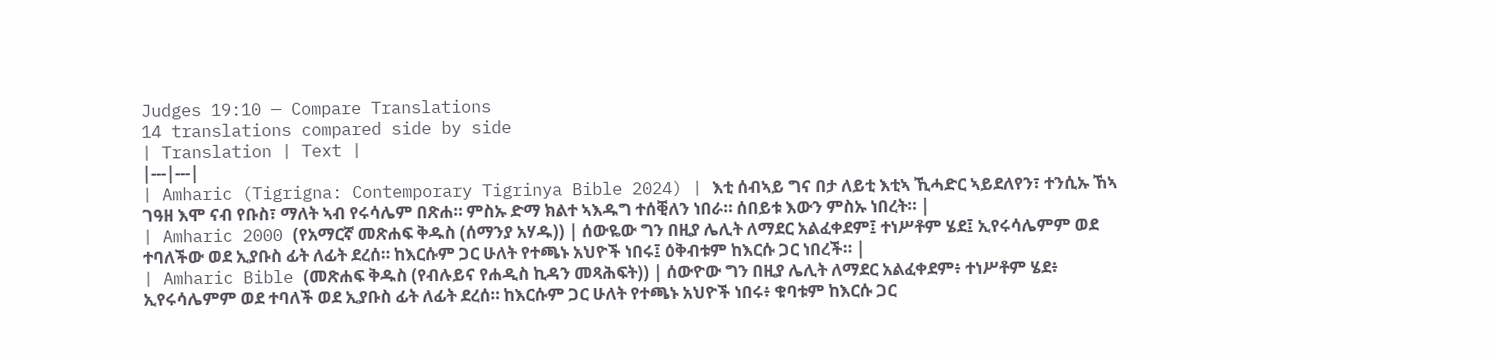Judges 19:10 — Compare Translations
14 translations compared side by side
| Translation | Text |
|---|---|
| Amharic (Tigrigna: Contemporary Tigrinya Bible 2024) | እቲ ሰብኣይ ግና በታ ለይቲ እቲኣ ኺሓድር ኣይደለየን፣ ተንሲኡ ኸኣ ገዓዘ እሞ ናብ የቡስ፣ ማለት ኣብ የሩሳሌም በጽሐ። ምስኡ ድማ ክልተ ኣእዱግ ተሰቒለን ነበራ። ሰበይቱ እውን ምስኡ ነበረት። |
| Amharic 2000 (የአማርኛ መጽሐፍ ቅዱስ (ሰማንያ አሃዱ)) | ሰውዬው ግን በዚያ ሌሊት ለማደር አልፈቀደም፤ ተነሥቶም ሄደ፤ ኢየሩሳሌምም ወደ ተባለችው ወደ ኢያቡስ ፊት ለፊት ደረሰ። ከእርሱም ጋር ሁለት የተጫኑ አህዮች ነበሩ፤ ዕቅብቱም ከእርሱ ጋር ነበረች። |
| Amharic Bible (መጽሐፍ ቅዱስ (የብሉይና የሐዲስ ኪዳን መጻሕፍት)) | ሰውዮው ግን በዚያ ሌሊት ለማደር አልፈቀደም፥ ተነሥቶም ሄደ፥ ኢየሩሳሌምም ወደ ተባለች ወደ ኢያቡስ ፊት ለፊት ደረሰ። ከእርሱም ጋር ሁለት የተጫኑ አህዮች ነበሩ፥ ቁባቱም ከእርሱ ጋር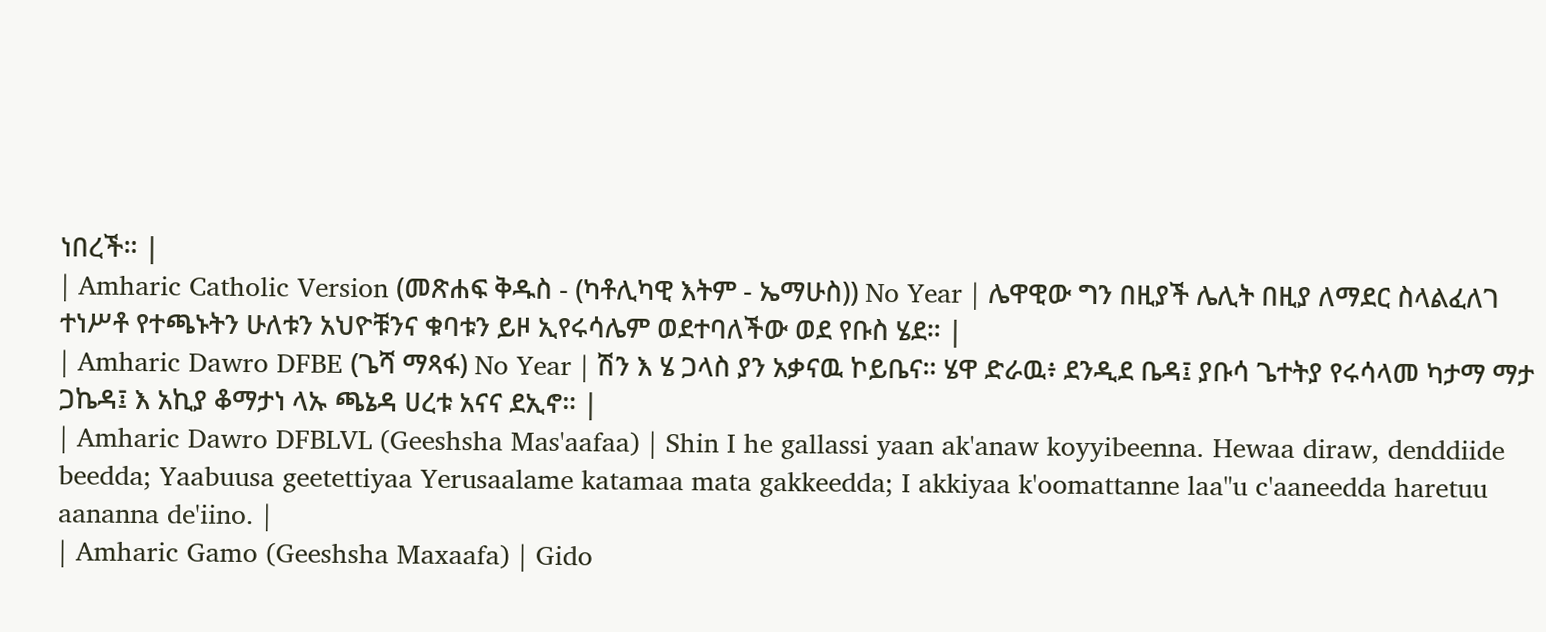ነበረች። |
| Amharic Catholic Version (መጽሐፍ ቅዱስ - (ካቶሊካዊ እትም - ኤማሁስ)) No Year | ሌዋዊው ግን በዚያች ሌሊት በዚያ ለማደር ስላልፈለገ ተነሥቶ የተጫኑትን ሁለቱን አህዮቹንና ቁባቱን ይዞ ኢየሩሳሌም ወደተባለችው ወደ የቡስ ሄደ። |
| Amharic Dawro DFBE (ጌሻ ማጻፋ) No Year | ሽን እ ሄ ጋላስ ያን አቃናዉ ኮይቤና። ሄዋ ድራዉ፥ ደንዲደ ቤዳ፤ ያቡሳ ጌተትያ የሩሳላመ ካታማ ማታ ጋኬዳ፤ እ አኪያ ቆማታነ ላኡ ጫኔዳ ሀረቱ አናና ደኢኖ። |
| Amharic Dawro DFBLVL (Geeshsha Mas'aafaa) | Shin I he gallassi yaan ak'anaw koyyibeenna. Hewaa diraw, denddiide beedda; Yaabuusa geetettiyaa Yerusaalame katamaa mata gakkeedda; I akkiyaa k'oomattanne laa"u c'aaneedda haretuu aananna de'iino. |
| Amharic Gamo (Geeshsha Maxaafa) | Gido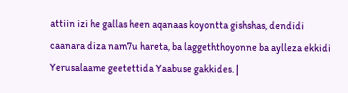attiin izi he gallas heen aqanaas koyontta gishshas, dendidi caanara diza nam7u hareta, ba laggeththoyonne ba aylleza ekkidi Yerusalaame geetettida Yaabuse gakkides. |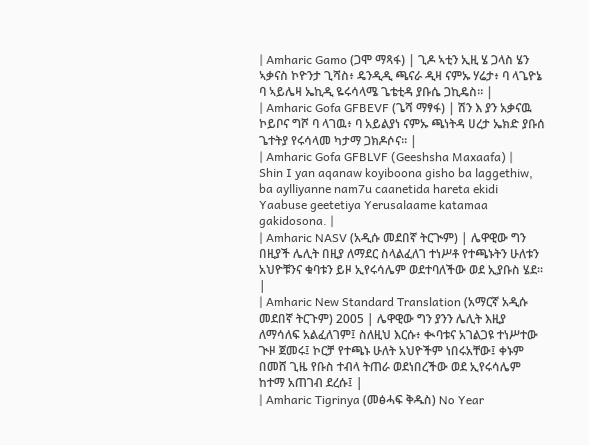| Amharic Gamo (ጋሞ ማጻፋ) | ጊዶ ኣቲን ኢዚ ሄ ጋላስ ሄን ኣቃናስ ኮዮንታ ጊሻስ፥ ዴንዲዲ ጫናራ ዲዛ ናምኡ ሃሬታ፥ ባ ላጌዮኔ ባ ኣይሌዛ ኤኪዲ ዬሩሳላሜ ጌቴቲዳ ያቡሴ ጋኪዴስ። |
| Amharic Gofa GFBEVF (ጌሻ ማፃፋ) | ሽን እ ያን አቃናዉ ኮይቦና ግሾ ባ ላገዉ፥ ባ አይልያነ ናምኡ ጫነትዳ ሀረታ ኤክድ ያቡሰ ጌተትያ የሩሳላመ ካታማ ጋክዶሶና። |
| Amharic Gofa GFBLVF (Geeshsha Maxaafa) | Shin I yan aqanaw koyiboona gisho ba laggethiw, ba aylliyanne nam7u caanetida hareta ekidi Yaabuse geetetiya Yerusalaame katamaa gakidosona. |
| Amharic NASV (አዲሱ መደበኛ ትርጒም) | ሌዋዊው ግን በዚያች ሌሊት በዚያ ለማደር ስላልፈለገ ተነሥቶ የተጫኑትን ሁለቱን አህዮቹንና ቁባቱን ይዞ ኢየሩሳሌም ወደተባለችው ወደ ኢያቡስ ሄደ። |
| Amharic New Standard Translation (አማርኛ አዲሱ መደበኛ ትርጉም) 2005 | ሌዋዊው ግን ያንን ሌሊት እዚያ ለማሳለፍ አልፈለገም፤ ስለዚህ እርሱ፥ ቊባቱና አገልጋዩ ተነሥተው ጒዞ ጀመሩ፤ ኮርቻ የተጫኑ ሁለት አህዮችም ነበሩአቸው፤ ቀኑም በመሸ ጊዜ የቡስ ተብላ ትጠራ ወደነበረችው ወደ ኢየሩሳሌም ከተማ አጠገብ ደረሱ፤ |
| Amharic Tigrinya (መፅሓፍ ቅዱስ) No Year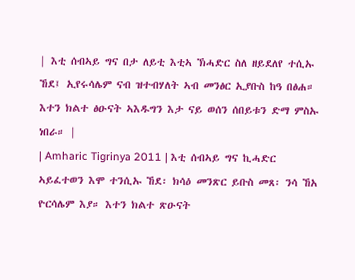| እቲ ሰብኣይ ግና በታ ለይቲ እቲኣ ኽሓድር ስለ ዘይደለየ ተሲኡ ኸደ፤ ኢየሩሳሌም ናብ ዝተብሃለት ኣብ መንፅር ኢያቡስ ከዓ በፅሐ። እተን ክልተ ፅዑናት ኣእዱግን እታ ናይ ወሰን ሰበይቱን ድማ ምስኡ ነበራ። |
| Amharic Tigrinya 2011 | እቲ ሰብኣይ ግና ኪሓድር ኣይፈተወን እሞ ተንሲኡ ኸደ፡ ክሳዕ መንጽር ይቡስ መጸ፡ ንሳ ኸአ ዮርሳሌም እያ። እተን ክልተ ጽዑናት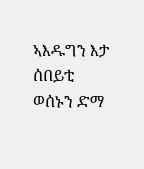ኣእዱግን እታ ሰበይቲ ወሰኑን ድማ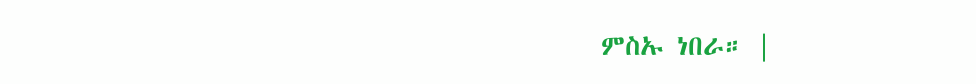ምስኡ ነበራ። |